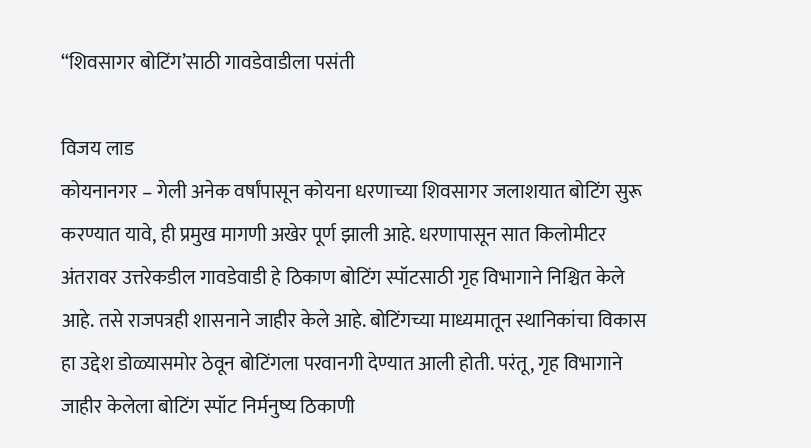“शिवसागर बोटिंग’साठी गावडेवाडीला पसंती

विजय लाड
कोयनानगर – गेली अनेक वर्षांपासून कोयना धरणाच्या शिवसागर जलाशयात बोटिंग सुरू करण्यात यावे, ही प्रमुख मागणी अखेर पूर्ण झाली आहे. धरणापासून सात किलोमीटर अंतरावर उत्तरेकडील गावडेवाडी हे ठिकाण बोटिंग स्पॉटसाठी गृह विभागाने निश्चित केले आहे. तसे राजपत्रही शासनाने जाहीर केले आहे. बोटिंगच्या माध्यमातून स्थानिकांचा विकास हा उद्देश डोळ्यासमोर ठेवून बोटिंगला परवानगी देण्यात आली होती. परंतू, गृह विभागाने जाहीर केलेला बोटिंग स्पॉट निर्मनुष्य ठिकाणी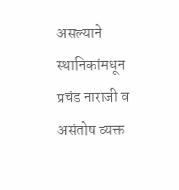असल्याने स्थानिकांमधून प्रचंड नाराजी व असंतोष व्यक्त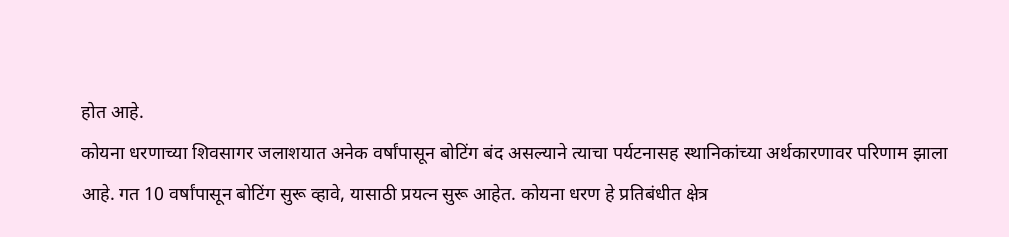होत आहे.
कोयना धरणाच्या शिवसागर जलाशयात अनेक वर्षांपासून बोटिंग बंद असल्याने त्याचा पर्यटनासह स्थानिकांच्या अर्थकारणावर परिणाम झाला आहे. गत 10 वर्षांपासून बोटिंग सुरू व्हावे, यासाठी प्रयत्न सुरू आहेत. कोयना धरण हे प्रतिबंधीत क्षेत्र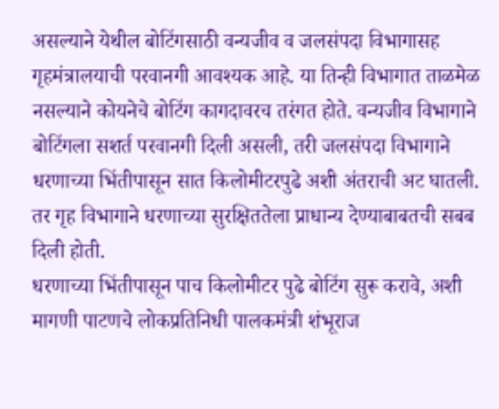असल्याने येथील बोटिंगसाठी वन्यजीव व जलसंपदा विभागासह गृहमंत्रालयाची परवानगी आवश्यक आहे. या तिन्ही विभागात ताळमेळ नसल्याने कोयनेचे बोटिंग कागदावरच तरंगत होते. वन्यजीव विभागाने बोटिंगला सशर्त परवानगी दिली असली, तरी जलसंपदा विभागाने धरणाच्या भिंतीपासून सात किलोमीटरपुढे अशी अंतराची अट घातली. तर गृह विभागाने धरणाच्या सुरक्षिततेला प्राधान्य देण्याबाबतची सबब दिली होती.
धरणाच्या भिंतीपासून पाच किलोमीटर पुढे बोटिंग सुरू करावे, अशी मागणी पाटणचे लोकप्रतिनिधी पालकमंत्री शंभूराज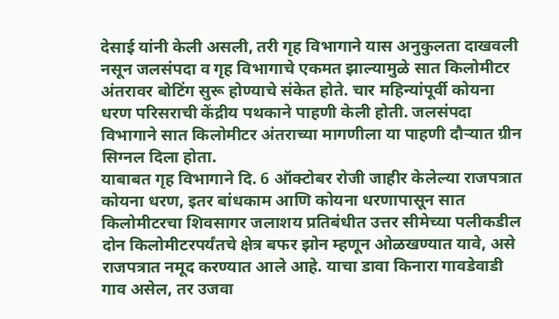देसाई यांनी केली असली, तरी गृह विभागाने यास अनुकुलता दाखवली नसून जलसंपदा व गृह विभागाचे एकमत झाल्यामुळे सात किलोमीटर अंतरावर बोटिंग सुरू होण्याचे संकेत होते. चार महिन्यांपूर्वी कोयना धरण परिसराची केंद्रीय पथकाने पाहणी केली होती. जलसंपदा विभागाने सात किलोमीटर अंतराच्या मागणीला या पाहणी दौऱ्यात ग्रीन सिग्नल दिला होता.
याबाबत गृह विभागाने दि. 6 ऑक्टोबर रोजी जाहीर केलेल्या राजपत्रात कोयना धरण, इतर बांधकाम आणि कोयना धरणापासून सात किलोमीटरचा शिवसागर जलाशय प्रतिबंधीत उत्तर सीमेच्या पलीकडील दोन किलोमीटरपर्यंतचे क्षेत्र बफर झोन म्हणून ओळखण्यात यावे, असे राजपत्रात नमूद करण्यात आले आहे. याचा डावा किनारा गावडेवाडी गाव असेल, तर उजवा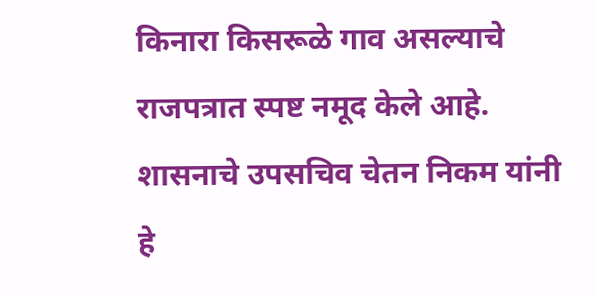किनारा किसरूळे गाव असल्याचे राजपत्रात स्पष्ट नमूद केले आहे. शासनाचे उपसचिव चेतन निकम यांनी हे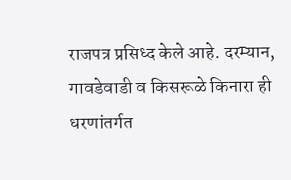राजपत्र प्रसिध्द केले आहे. दरम्यान, गावडेवाडी व किसरूळे किनारा ही धरणांतर्गत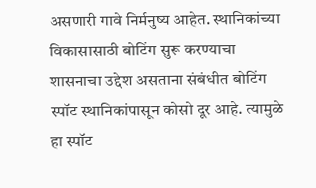असणारी गावे निर्मनुष्य आहेत. स्थानिकांच्या विकासासाठी बोटिंग सुरू करण्याचा शासनाचा उद्देश असताना संबंधीत बोटिंग स्पॉट स्थानिकांपासून कोसो दूर आहे. त्यामुळे हा स्पॉट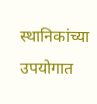स्थानिकांच्या उपयोगात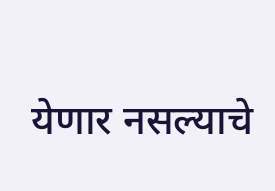येणार नसल्याचे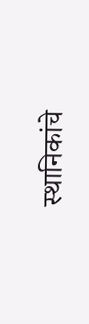स्थानिकांचे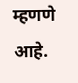म्हणणे आहे.